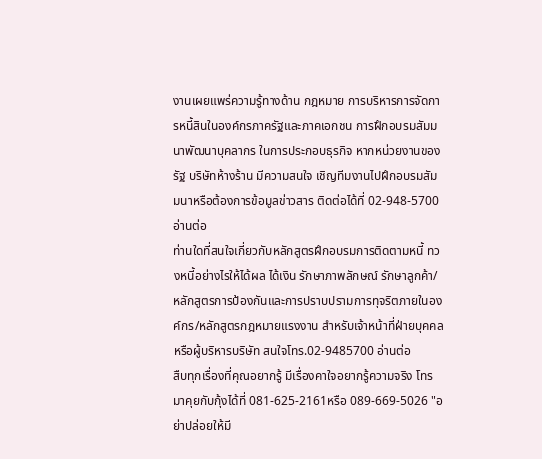งานเผยแพร่ความรู้ทางด้าน กฎหมาย การบริหารการจัดการหนี้สินในองค์กรภาครัฐและภาคเอกชน การฝึกอบรมสัมมนาพัฒนาบุคลากร ในการประกอบธุรกิจ หากหน่วยงานของรัฐ บริษัทห้างร้าน มีความสนใจ เชิญทีมงานไปฝึกอบรมสัมมนาหรือต้องการข้อมูลข่าวสาร ติดต่อได้ที่ 02-948-5700 อ่านต่อ
ท่านใดที่สนใจเกี่ยวกับหลักสูตรฝึกอบรมการติดตามหนี้ ทวงหนี้อย่างไรให้ได้ผล ได้เงิน รักษาภาพลักษณ์ รักษาลูกค้า/หลักสูตรการป้องกันและการปราบปรามการทุจริตภายในองค์กร/หลักสูตรกฎหมายแรงงาน สำหรับเจ้าหน้าที่ฝ่ายบุคคลหรือผู้บริหารบริษัท สนใจโทร.02-9485700 อ่านต่อ
สืบทุกเรื่องที่คุณอยากรู้ มีเรื่องคาใจอยากรู้ความจริง โทรมาคุยกับกุ้งได้ที่ 081-625-2161หรือ 089-669-5026 "อย่าปล่อยให้มี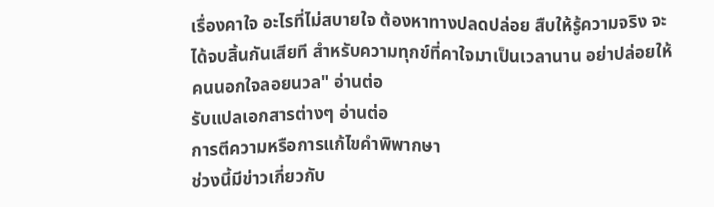เรื่องคาใจ อะไรที่ไม่สบายใจ ต้องหาทางปลดปล่อย สืบให้รู้ความจริง จะได้จบสิ้นกันเสียที สำหรับความทุกข์ที่คาใจมาเป็นเวลานาน อย่าปล่อยให้คนนอกใจลอยนวล" อ่านต่อ
รับแปลเอกสารต่างๆ อ่านต่อ
การตีความหรือการแก้ไขคำพิพากษา
ช่วงนี้มีข่าวเกี่ยวกับ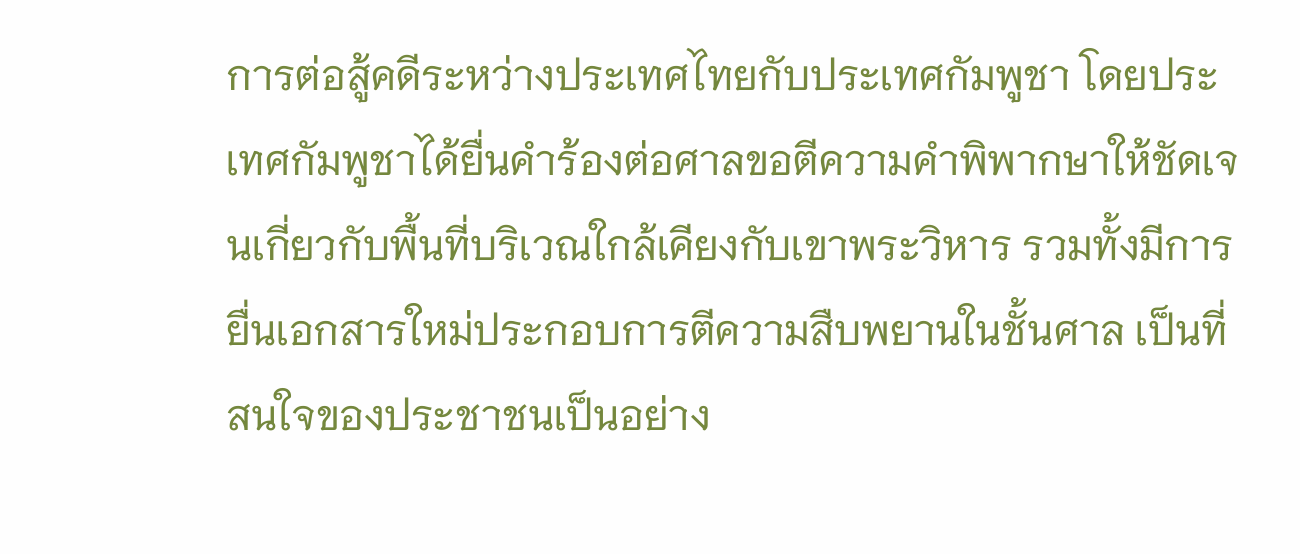การต่อสู้คดีระหว่างประเทศไทยกับประเทศกัมพูชา โดยประเทศกัมพูชาได้ยื่นคำร้องต่อศาลขอตีความคำพิพากษาให้ชัดเจนเกี่ยวกับพื้นที่บริเวณใกล้เคียงกับเขาพระวิหาร รวมทั้งมีการยื่นเอกสารใหม่ประกอบการตีความสืบพยานในชั้นศาล เป็นที่สนใจของประชาชนเป็นอย่าง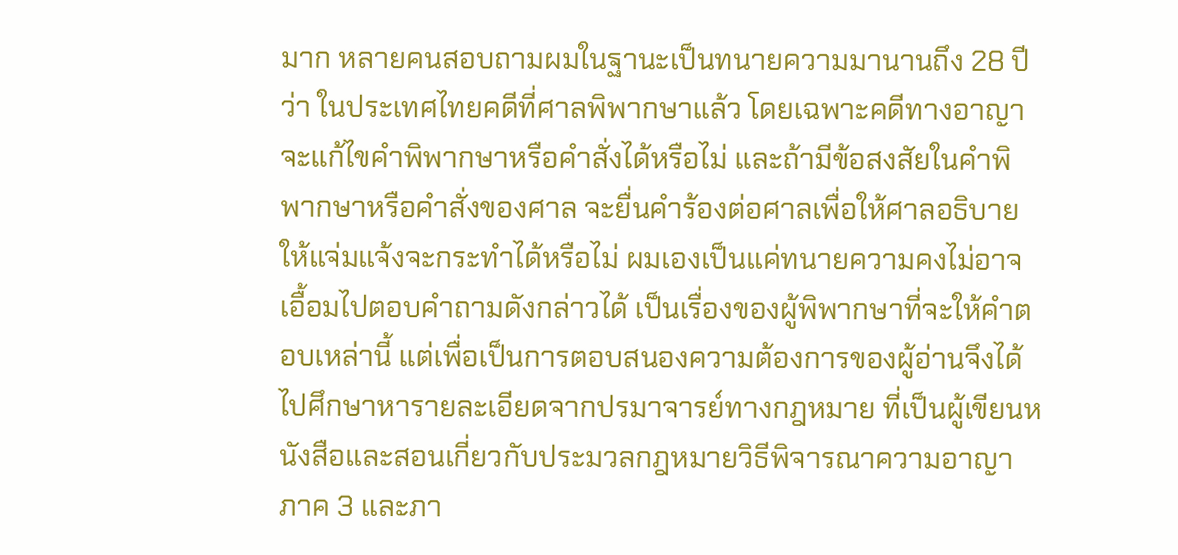มาก หลายคนสอบถามผมในฐานะเป็นทนายความมานานถึง 28 ปีว่า ในประเทศไทยคดีที่ศาลพิพากษาแล้ว โดยเฉพาะคดีทางอาญาจะแก้ไขคำพิพากษาหรือคำสั่งได้หรือไม่ และถ้ามีข้อสงสัยในคำพิพากษาหรือคำสั่งของศาล จะยื่นคำร้องต่อศาลเพื่อให้ศาลอธิบายให้แจ่มแจ้งจะกระทำได้หรือไม่ ผมเองเป็นแค่ทนายความคงไม่อาจเอื้อมไปตอบคำถามดังกล่าวได้ เป็นเรื่องของผู้พิพากษาที่จะให้คำตอบเหล่านี้ แต่เพื่อเป็นการตอบสนองความต้องการของผู้อ่านจึงได้ไปศึกษาหารายละเอียดจากปรมาจารย์ทางกฎหมาย ที่เป็นผู้เขียนหนังสือและสอนเกี่ยวกับประมวลกฎหมายวิธีพิจารณาความอาญา ภาค 3 และภา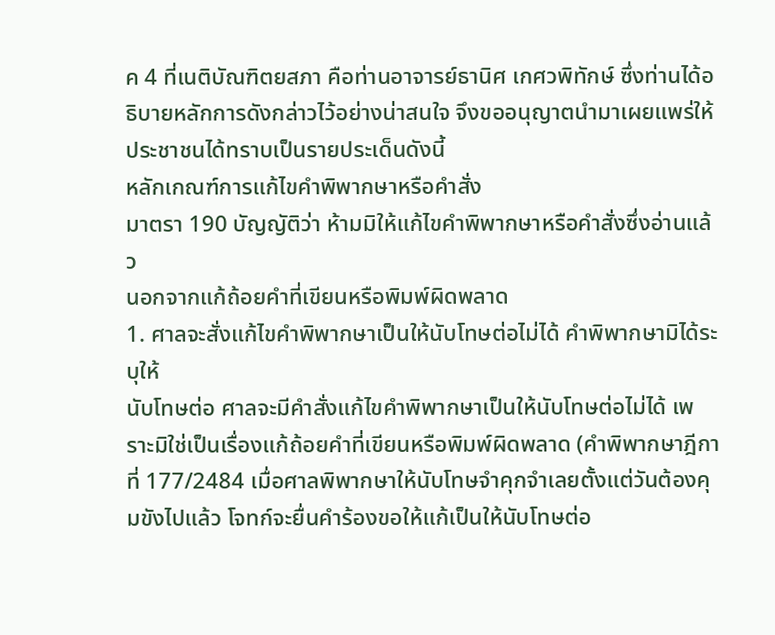ค 4 ที่เนติบัณฑิตยสภา คือท่านอาจารย์ธานิศ เกศวพิทักษ์ ซึ่งท่านได้อธิบายหลักการดังกล่าวไว้อย่างน่าสนใจ จึงขออนุญาตนำมาเผยแพร่ให้ประชาชนได้ทราบเป็นรายประเด็นดังนี้
หลักเกณฑ์การแก้ไขคำพิพากษาหรือคำสั่ง
มาตรา 190 บัญญัติว่า ห้ามมิให้แก้ไขคำพิพากษาหรือคำสั่งซึ่งอ่านแล้ว
นอกจากแก้ถ้อยคำที่เขียนหรือพิมพ์ผิดพลาด
1. ศาลจะสั่งแก้ไขคำพิพากษาเป็นให้นับโทษต่อไม่ได้ คำพิพากษามิได้ระบุให้
นับโทษต่อ ศาลจะมีคำสั่งแก้ไขคำพิพากษาเป็นให้นับโทษต่อไม่ได้ เพราะมิใช่เป็นเรื่องแก้ถ้อยคำที่เขียนหรือพิมพ์ผิดพลาด (คำพิพากษาฎีกาที่ 177/2484 เมื่อศาลพิพากษาให้นับโทษจำคุกจำเลยตั้งแต่วันต้องคุมขังไปแล้ว โจทก์จะยื่นคำร้องขอให้แก้เป็นให้นับโทษต่อ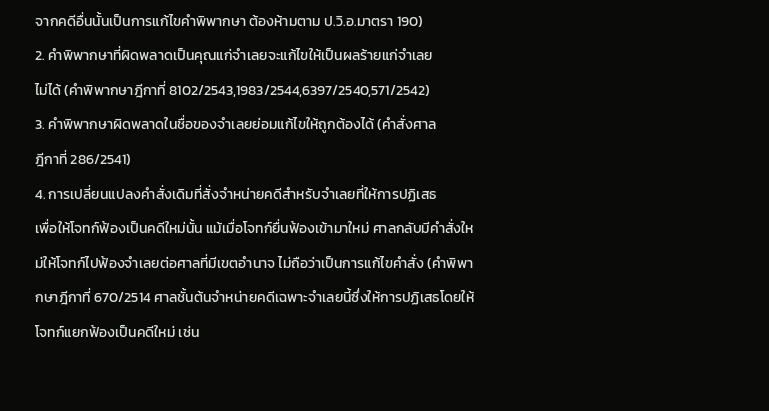จากคดีอื่นนั้นเป็นการแก้ไขคำพิพากษา ต้องห้ามตาม ป.วิ.อ.มาตรา 190)
2. คำพิพากษาที่ผิดพลาดเป็นคุณแก่จำเลยจะแก้ไขให้เป็นผลร้ายแก่จำเลย
ไม่ได้ (คำพิพากษาฎีกาที่ 8102/2543,1983/2544,6397/2540,571/2542)
3. คำพิพากษาผิดพลาดในชื่อของจำเลยย่อมแก้ไขให้ถูกต้องได้ (คำสั่งศาล
ฎีกาที่ 286/2541)
4. การเปลี่ยนแปลงคำสั่งเดิมที่สั่งจำหน่ายคดีสำหรับจำเลยที่ให้การปฏิเสธ
เพื่อให้โจทก์ฟ้องเป็นคดีใหม่นั้น แม้เมื่อโจทก์ยื่นฟ้องเข้ามาใหม่ ศาลกลับมีคำสั่งใหม่ให้โจทก์ไปฟ้องจำเลยต่อศาลที่มีเขตอำนาจ ไม่ถือว่าเป็นการแก้ไขคำสั่ง (คำพิพากษาฎีกาที่ 670/2514 ศาลชั้นต้นจำหน่ายคดีเฉพาะจำเลยนี้ซึ่งให้การปฏิเสธโดยให้โจทก์แยกฟ้องเป็นคดีใหม่ เช่น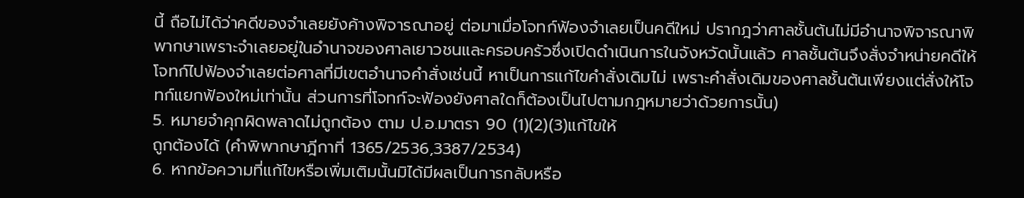นี้ ถือไม่ได้ว่าคดีของจำเลยยังค้างพิจารณาอยู่ ต่อมาเมื่อโจทก์ฟ้องจำเลยเป็นคดีใหม่ ปรากฎว่าศาลชั้นต้นไม่มีอำนาจพิจารณาพิพากษาเพราะจำเลยอยู่ในอำนาจของศาลเยาวชนและครอบครัวซึ่งเปิดดำเนินการในจังหวัดนั้นแล้ว ศาลชั้นต้นจึงสั่งจำหน่ายคดีให้โจทก์ไปฟ้องจำเลยต่อศาลที่มีเขตอำนาจคำสั่งเช่นนี้ หาเป็นการแก้ไขคำสั่งเดิมไม่ เพราะคำสั่งเดิมของศาลชั้นต้นเพียงแต่สั่งให้โจทก์แยกฟ้องใหม่เท่านั้น ส่วนการที่โจทก์จะฟ้องยังศาลใดก็ต้องเป็นไปตามกฎหมายว่าด้วยการนั้น)
5. หมายจำคุกผิดพลาดไม่ถูกต้อง ตาม ป.อ.มาตรา 90 (1)(2)(3)แก้ไขให้
ถูกต้องได้ (คำพิพากษาฎีกาที่ 1365/2536,3387/2534)
6. หากข้อความที่แก้ไขหรือเพิ่มเติมนั้นมิได้มีผลเป็นการกลับหรือ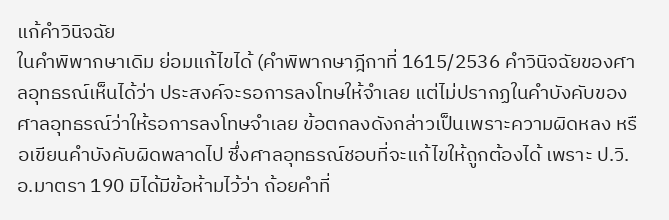แก้คำวินิจฉัย
ในคำพิพากษาเดิม ย่อมแก้ไขได้ (คำพิพากษาฎีกาที่ 1615/2536 คำวินิจฉัยของศาลอุทธรณ์เห็นได้ว่า ประสงค์จะรอการลงโทษให้จำเลย แต่ไม่ปรากฏในคำบังคับของศาลอุทธรณ์ว่าให้รอการลงโทษจำเลย ข้อตกลงดังกล่าวเป็นเพราะความผิดหลง หรือเขียนคำบังคับผิดพลาดไป ซึ่งศาลอุทธรณ์ชอบที่จะแก้ไขให้ถูกต้องได้ เพราะ ป.วิ.อ.มาตรา 190 มิได้มีข้อห้ามไว้ว่า ถ้อยคำที่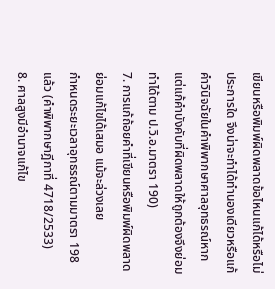เขียนหรือพิมพ์ผิดพลาดข้อไหนแก้ได้หรือไม่ประการใด จึงน่าจะทำได้ทำนองเดียวหรือแก้คำวินิจฉัยในคำพิพากษาศาลอุทธรณ์หากแต่แก้คำบังคับที่ผิดพลาดให้ถูกต้องจึงย่อมทำได้ตาม ป.วิ.อ.มาตรา 190)
7. การแก้ถ้อยคำที่เขียนหรือพิมพ์ผิดพลาดย่อมแก้ไขได้เสมอ แม้จะล่วงเลย
กำหนดระยะเวลาอุทธรณ์ตามมาตรา 198 แล้ว (คำพิพากษาฎีกาที่ 4718/2533)
8. ศาลสูงมีอำนาจแก้ไข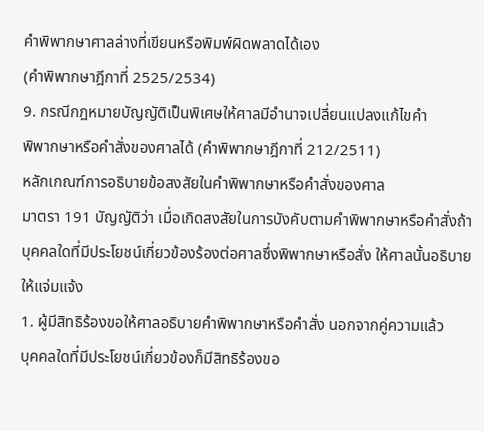คำพิพากษาศาลล่างที่เขียนหรือพิมพ์ผิดพลาดได้เอง
(คำพิพากษาฎีกาที่ 2525/2534)
9. กรณีกฎหมายบัญญัติเป็นพิเศษให้ศาลมีอำนาจเปลี่ยนแปลงแก้ไขคำ
พิพากษาหรือคำสั่งของศาลได้ (คำพิพากษาฎีกาที่ 212/2511)
หลักเกณฑ์การอธิบายข้อสงสัยในคำพิพากษาหรือคำสั่งของศาล
มาตรา 191 บัญญัติว่า เมื่อเกิดสงสัยในการบังคับตามคำพิพากษาหรือคำสั่งถ้าบุคคลใดที่มีประโยชน์เกี่ยวข้องร้องต่อศาลซึ่งพิพากษาหรือสั่ง ให้ศาลนั้นอธิบายให้แจ่มแจ้ง
1. ผู้มีสิทธิร้องขอให้ศาลอธิบายคำพิพากษาหรือคำสั่ง นอกจากคู่ความแล้ว
บุคคลใดที่มีประโยชน์เกี่ยวข้องก็มีสิทธิร้องขอ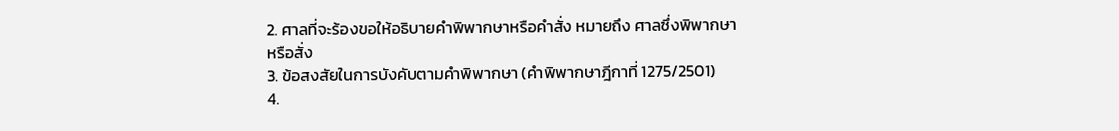2. ศาลที่จะร้องขอให้อธิบายคำพิพากษาหรือคำสั่ง หมายถึง ศาลซึ่งพิพากษา
หรือสั่ง
3. ข้อสงสัยในการบังคับตามคำพิพากษา (คำพิพากษาฎีกาที่ 1275/2501)
4.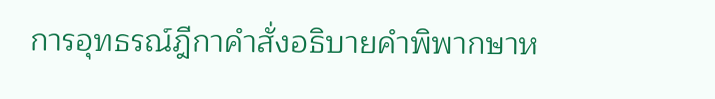การอุทธรณ์ฎีกาคำสั่งอธิบายคำพิพากษาห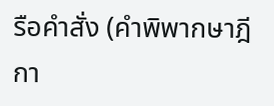รือคำสั่ง (คำพิพากษาฎีกา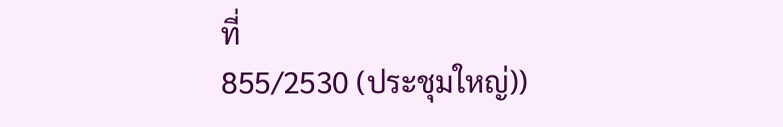ที่
855/2530 (ประชุมใหญ่))